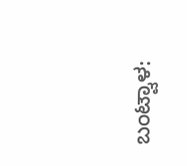ಬಂಟ್ವಾಳ: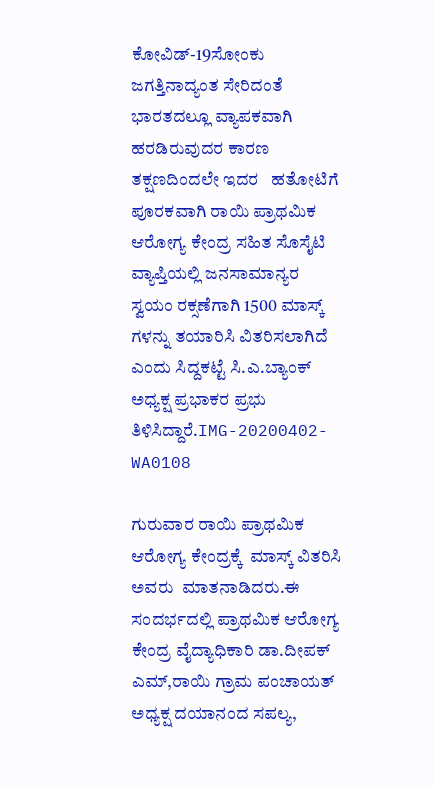ಕೋವಿಡ್-19ಸೋಂಕು ಜಗತ್ತಿನಾದ್ಯಂತ ಸೇರಿದಂತೆ ಭಾರತದಲ್ಲೂ ವ್ಯಾಪಕವಾಗಿ ಹರಡಿರುವುದರ ಕಾರಣ ತಕ್ಷಣದಿಂದಲೇ ಇದರ   ಹತೋಟಿಗೆ ಪೂರಕವಾಗಿ ರಾಯಿ ಪ್ರಾಥಮಿಕ ಆರೋಗ್ಯ ಕೇಂದ್ರ ಸಹಿತ ಸೊಸೈಟಿ ವ್ಯಾಪ್ತಿಯಲ್ಲಿ ಜನಸಾಮಾನ್ಯರ ಸ್ವಯಂ ರಕ್ಸಣೆಗಾಗಿ 1500 ಮಾಸ್ಕ್ ಗಳನ್ನು ತಯಾರಿಸಿ ವಿತರಿಸಲಾಗಿದೆ ಎಂದು ಸಿದ್ದಕಟ್ಟೆ ಸಿ.ಎ.ಬ್ಯಾಂಕ್ ಅಧ್ಯಕ್ಷ ಪ್ರಭಾಕರ ಪ್ರಭು ತಿಳಿಸಿದ್ದಾರೆ.IMG-20200402-WA0108

ಗುರುವಾರ ರಾಯಿ ಪ್ರಾಥಮಿಕ ಆರೋಗ್ಯ ಕೇಂದ್ರಕ್ಕೆ  ಮಾಸ್ಕ್ ವಿತರಿಸಿ  ಅವರು  ಮಾತನಾಡಿದರು.ಈ ಸಂದರ್ಭದಲ್ಲಿ ಪ್ರಾಥಮಿಕ ಆರೋಗ್ಯ ಕೇಂದ್ರ ವೈದ್ಯಾಧಿಕಾರಿ ಡಾ.ದೀಪಕ್ ಎಮ್,ರಾಯಿ ಗ್ರಾಮ ಪಂಚಾಯತ್ ಅಧ್ಯಕ್ಷ ದಯಾನಂದ ಸಪಲ್ಯ,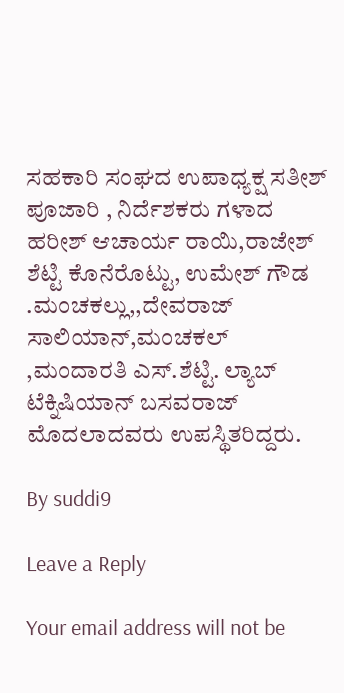ಸಹಕಾರಿ ಸಂಘದ ಉಪಾಧ್ಯಕ್ಷ ಸತೀಶ್ ಪೂಜಾರಿ , ನಿರ್ದೆಶಕರು ಗಳಾದ ಹರೀಶ್ ಆಚಾರ್ಯ ರಾಯಿ,ರಾಜೇಶ್ ಶೆಟ್ಟಿ ಕೊನೆರೊಟ್ಟು, ಉಮೇಶ್ ಗೌಡ .ಮಂಚಕಲ್ಲು,,ದೇವರಾಜ್ ಸಾಲಿಯಾನ್,ಮಂಚಕಲ್  ,ಮಂದಾರತಿ ಎಸ್.ಶೆಟ್ಟಿ. ಲ್ಯಾಬ್ ಟೆಕ್ನಿಷಿಯಾನ್ ಬಸವರಾಜ್  ಮೊದಲಾದವರು ಉಪಸ್ಥಿತರಿದ್ದರು.

By suddi9

Leave a Reply

Your email address will not be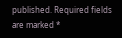published. Required fields are marked *